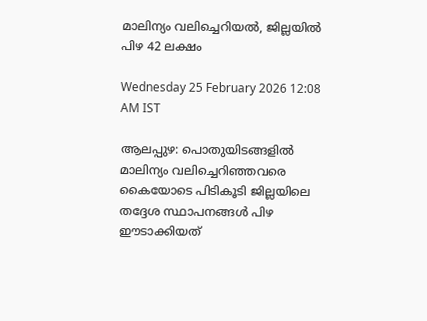മാലിന്യം വലിച്ചെറിയൽ, ജില്ലയിൽ പിഴ 42 ലക്ഷം

Wednesday 25 February 2026 12:08 AM IST

ആലപ്പുഴ: പൊതുയിടങ്ങളിൽ മാലിന്യം വലിച്ചെറിഞ്ഞവരെ കൈയോടെ പിടികൂടി ജില്ലയിലെ തദ്ദേശ സ്ഥാപനങ്ങൾ പിഴ ഈടാക്കിയത്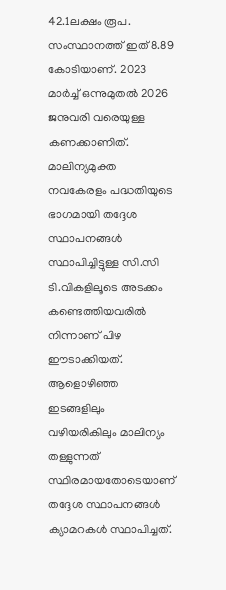42.1ലക്ഷം രൂപ. സംസ്ഥാനത്ത് ഇത് 8.89 കോടിയാണ്. 2023 മാർച്ച് ഒന്നുമുതൽ 2026 ജനുവരി വരെയുള്ള കണക്കാണിത്. മാലിന്യമുക്ത നവകേരളം പദ്ധതിയുടെ ഭാഗമായി തദ്ദേശ സ്ഥാപനങ്ങൾ സ്ഥാപിച്ചിട്ടുള്ള സി.സി ടി.വികളിലൂടെ അടക്കം കണ്ടെത്തിയവരിൽ നിന്നാണ് പിഴ ഈടാക്കിയത്. ആളൊഴിഞ്ഞ ഇടങ്ങളിലും വഴിയരികിലും മാലിന്യം തള്ളുന്നത് സ്ഥിരമായതോടെയാണ് തദ്ദേശ സ്ഥാപനങ്ങൾ ക്യാമറകൾ സ്ഥാപിച്ചത്.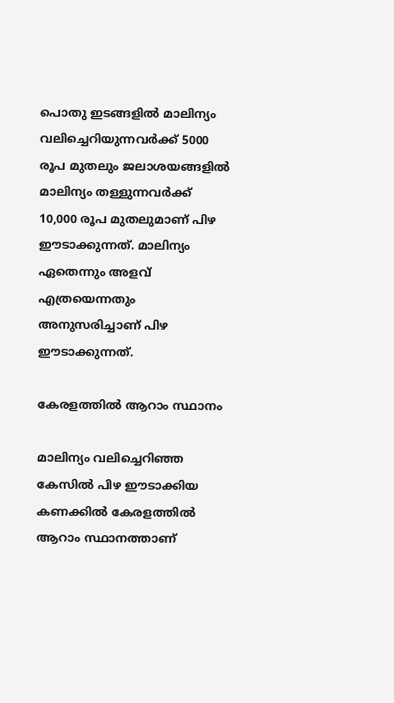പൊതു ഇടങ്ങളിൽ മാലിന്യം വലിച്ചെറിയുന്നവർക്ക് 5000 രൂപ മുതലും ജലാശയങ്ങളിൽ മാലിന്യം തള്ളുന്നവർക്ക് 10,000 രൂപ മുതലുമാണ് പിഴ ഈടാക്കുന്നത്. മാലിന്യം ഏതെന്നും അളവ് എത്രയെന്നതും അനുസരിച്ചാണ് പിഴ ഈടാക്കുന്നത്.

കേരളത്തിൽ ആറാം സ്ഥാനം

മാലിന്യം വലിച്ചെറിഞ്ഞ കേസിൽ പിഴ ഈടാക്കിയ കണക്കിൽ കേരളത്തിൽ ആറാം സ്ഥാനത്താണ്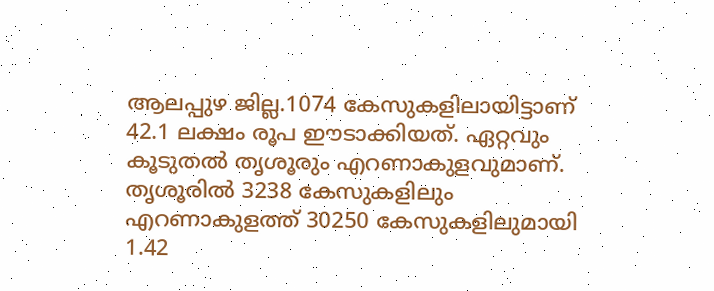ആലപ്പുഴ ജില്ല.1074 കേസുകളിലായിട്ടാണ് 42.1 ലക്ഷം രൂപ ഈടാക്കിയത്. ഏറ്റവും കൂടുതൽ തൃശൂരും എറണാകുളവുമാണ്. തൃശൂരിൽ 3238 കേസുകളിലും എറണാകുളത്ത് 30250 കേസുകളിലുമായി 1.42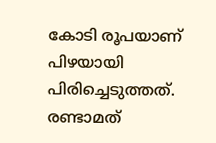കോടി രൂപയാണ് പിഴയായി പിരിച്ചെടുത്തത്. രണ്ടാമത്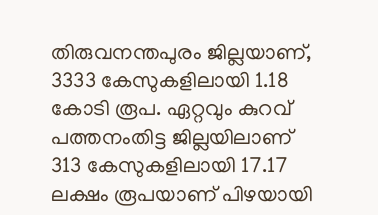തിരുവനന്തപുരം ജില്ലയാണ്, 3333 കേസുകളിലായി 1.18 കോടി രൂപ. ഏറ്റവും കുറവ് പത്തനംതിട്ട ജില്ലയിലാണ് 313 കേസുകളിലായി 17.17 ലക്ഷം രൂപയാണ് പിഴയായി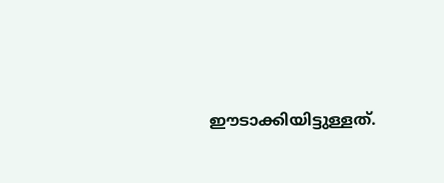ഈടാക്കിയിട്ടുള്ളത്.